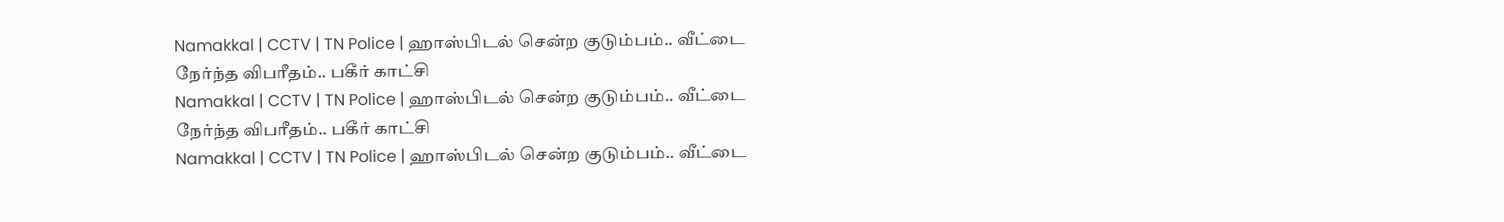Namakkal | CCTV | TN Police | ஹாஸ்பிடல் சென்ற குடும்பம்.. வீட்டை நேர்ந்த விபரீதம்.. பகீர் காட்சி
Namakkal | CCTV | TN Police | ஹாஸ்பிடல் சென்ற குடும்பம்.. வீட்டை நேர்ந்த விபரீதம்.. பகீர் காட்சி
Namakkal | CCTV | TN Police | ஹாஸ்பிடல் சென்ற குடும்பம்.. வீட்டை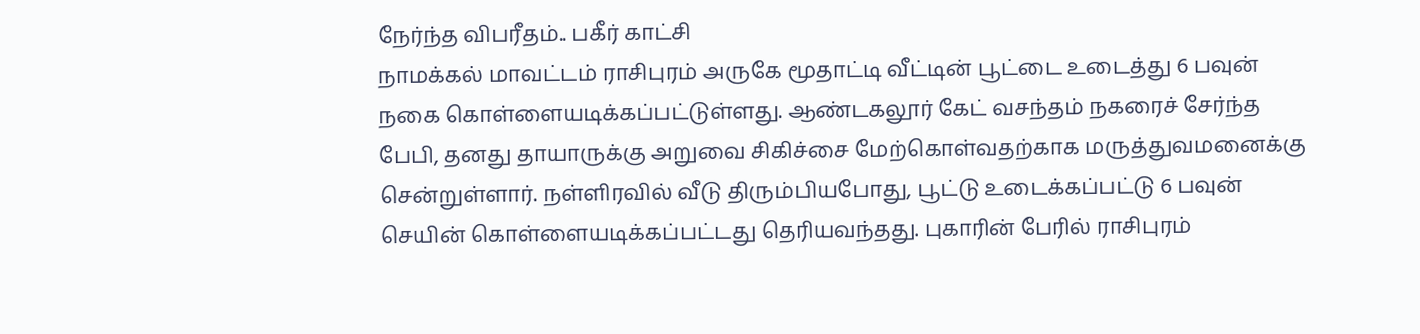நேர்ந்த விபரீதம்.. பகீர் காட்சி
நாமக்கல் மாவட்டம் ராசிபுரம் அருகே மூதாட்டி வீட்டின் பூட்டை உடைத்து 6 பவுன் நகை கொள்ளையடிக்கப்பட்டுள்ளது. ஆண்டகலூர் கேட் வசந்தம் நகரைச் சேர்ந்த பேபி, தனது தாயாருக்கு அறுவை சிகிச்சை மேற்கொள்வதற்காக மருத்துவமனைக்கு சென்றுள்ளார். நள்ளிரவில் வீடு திரும்பியபோது, பூட்டு உடைக்கப்பட்டு 6 பவுன் செயின் கொள்ளையடிக்கப்பட்டது தெரியவந்தது. புகாரின் பேரில் ராசிபுரம்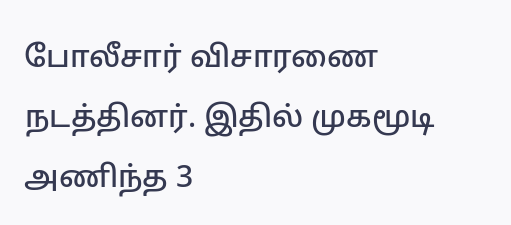போலீசார் விசாரணை நடத்தினர். இதில் முகமூடி அணிந்த 3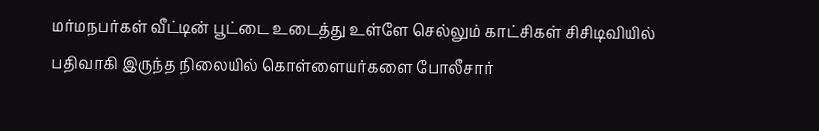மர்மநபர்கள் வீட்டின் பூட்டை உடைத்து உள்ளே செல்லும் காட்சிகள் சிசிடிவியில் பதிவாகி இருந்த நிலையில் கொள்ளையர்களை போலீசார்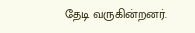தேடி வருகின்றனர்.